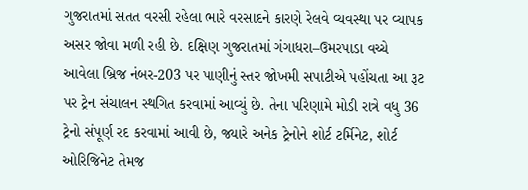ગુજરાતમાં સતત વરસી રહેલા ભારે વરસાદને કારણે રેલવે વ્યવસ્થા પર વ્યાપક અસર જોવા મળી રહી છે. દક્ષિણ ગુજરાતમાં ગંગાધરા–ઉમરપાડા વચ્ચે આવેલા બ્રિજ નંબર-203 પર પાણીનું સ્તર જોખમી સપાટીએ પહોંચતા આ રૂટ પર ટ્રેન સંચાલન સ્થગિત કરવામાં આવ્યું છે. તેના પરિણામે મોડી રાત્રે વધુ 36 ટ્રેનો સંપૂર્ણ રદ કરવામાં આવી છે, જ્યારે અનેક ટ્રેનોને શોર્ટ ટર્મિનેટ, શોર્ટ ઓરિજિનેટ તેમજ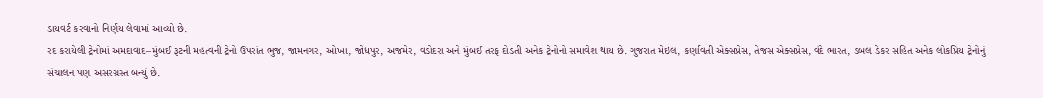ડાયવર્ટ કરવાનો નિર્ણય લેવામાં આવ્યો છે.
રદ કરાયેલી ટ્રેનોમાં અમદાવાદ–મુંબઈ રૂટની મહત્વની ટ્રેનો ઉપરાંત ભુજ, જામનગર, ઓખા, જોધપુર, અજમેર, વડોદરા અને મુંબઈ તરફ દોડતી અનેક ટ્રેનોનો સમાવેશ થાય છે. ગુજરાત મેઇલ, કર્ણાવતી એક્સપ્રેસ, તેજસ એક્સપ્રેસ, વંદે ભારત, ડબલ ડેકર સહિત અનેક લોકપ્રિય ટ્રેનોનું સંચાલન પણ અસરગ્રસ્ત બન્યું છે.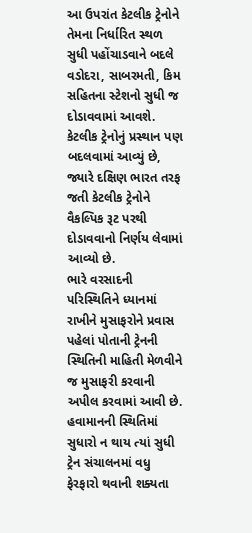આ ઉપરાંત કેટલીક ટ્રેનોને તેમના નિર્ધારિત સ્થળ સુધી પહોંચાડવાને બદલે વડોદરા, સાબરમતી, કિમ સહિતના સ્ટેશનો સુધી જ દોડાવવામાં આવશે. કેટલીક ટ્રેનોનું પ્રસ્થાન પણ બદલવામાં આવ્યું છે, જ્યારે દક્ષિણ ભારત તરફ જતી કેટલીક ટ્રેનોને વૈકલ્પિક રૂટ પરથી દોડાવવાનો નિર્ણય લેવામાં આવ્યો છે.
ભારે વરસાદની પરિસ્થિતિને ધ્યાનમાં રાખીને મુસાફરોને પ્રવાસ પહેલાં પોતાની ટ્રેનની સ્થિતિની માહિતી મેળવીને જ મુસાફરી કરવાની અપીલ કરવામાં આવી છે. હવામાનની સ્થિતિમાં સુધારો ન થાય ત્યાં સુધી ટ્રેન સંચાલનમાં વધુ ફેરફારો થવાની શક્યતા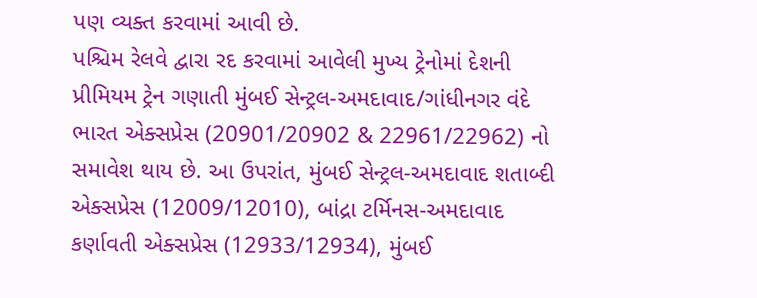પણ વ્યક્ત કરવામાં આવી છે.
પશ્ચિમ રેલવે દ્વારા રદ કરવામાં આવેલી મુખ્ય ટ્રેનોમાં દેશની પ્રીમિયમ ટ્રેન ગણાતી મુંબઈ સેન્ટ્રલ-અમદાવાદ/ગાંધીનગર વંદે ભારત એક્સપ્રેસ (20901/20902 & 22961/22962) નો સમાવેશ થાય છે. આ ઉપરાંત, મુંબઈ સેન્ટ્રલ-અમદાવાદ શતાબ્દી એક્સપ્રેસ (12009/12010), બાંદ્રા ટર્મિનસ-અમદાવાદ કર્ણાવતી એક્સપ્રેસ (12933/12934), મુંબઈ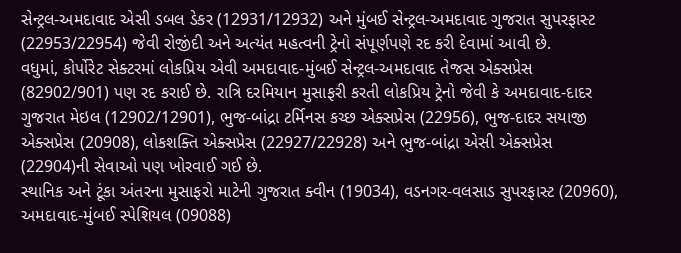સેન્ટ્રલ-અમદાવાદ એસી ડબલ ડેકર (12931/12932) અને મુંબઈ સેન્ટ્રલ-અમદાવાદ ગુજરાત સુપરફાસ્ટ (22953/22954) જેવી રોજીંદી અને અત્યંત મહત્વની ટ્રેનો સંપૂર્ણપણે રદ કરી દેવામાં આવી છે.
વધુમાં, કોર્પોરેટ સેક્ટરમાં લોકપ્રિય એવી અમદાવાદ-મુંબઈ સેન્ટ્રલ-અમદાવાદ તેજસ એક્સપ્રેસ (82902/901) પણ રદ કરાઈ છે. રાત્રિ દરમિયાન મુસાફરી કરતી લોકપ્રિય ટ્રેનો જેવી કે અમદાવાદ-દાદર ગુજરાત મેઇલ (12902/12901), ભુજ-બાંદ્રા ટર્મિનસ કચ્છ એક્સપ્રેસ (22956), ભુજ-દાદર સયાજી એક્સપ્રેસ (20908), લોકશક્તિ એક્સપ્રેસ (22927/22928) અને ભુજ-બાંદ્રા એસી એક્સપ્રેસ (22904)ની સેવાઓ પણ ખોરવાઈ ગઈ છે.
સ્થાનિક અને ટૂંકા અંતરના મુસાફરો માટેની ગુજરાત ક્વીન (19034), વડનગર-વલસાડ સુપરફાસ્ટ (20960), અમદાવાદ-મુંબઈ સ્પેશિયલ (09088)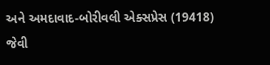અને અમદાવાદ-બોરીવલી એક્સપ્રેસ (19418) જેવી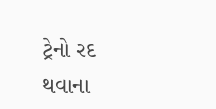ટ્રેનો રદ થવાના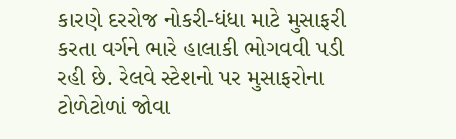કારણે દરરોજ નોકરી-ધંધા માટે મુસાફરી કરતા વર્ગને ભારે હાલાકી ભોગવવી પડી રહી છે. રેલવે સ્ટેશનો પર મુસાફરોના ટોળેટોળાં જોવા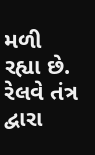મળી રહ્યા છે. રેલવે તંત્ર દ્વારા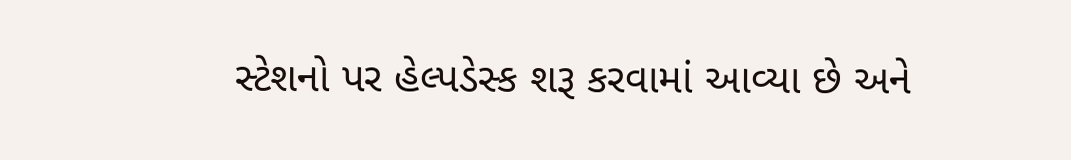સ્ટેશનો પર હેલ્પડેસ્ક શરૂ કરવામાં આવ્યા છે અને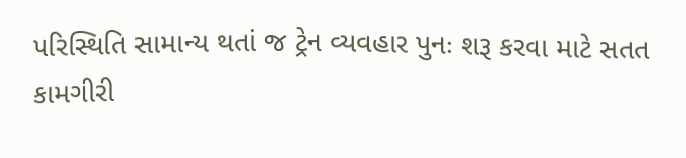પરિસ્થિતિ સામાન્ય થતાં જ ટ્રેન વ્યવહાર પુનઃ શરૂ કરવા માટે સતત કામગીરી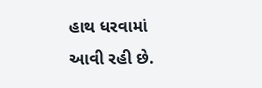હાથ ધરવામાં આવી રહી છે.